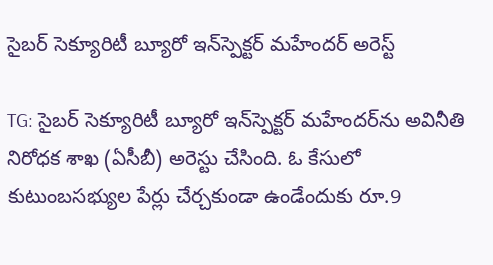సైబర్ సెక్యూరిటీ బ్యూరో ఇన్‌స్పెక్టర్ మహేందర్‌ అరెస్ట్

TG: సైబర్ సెక్యూరిటీ బ్యూరో ఇన్‌స్పెక్టర్ మహేందర్‌ను అవినీతి నిరోధక శాఖ (ఏసీబీ) అరెస్టు చేసింది. ఓ కేసులో కుటుంబసభ్యుల పేర్లు చేర్చకుండా ఉండేందుకు రూ.9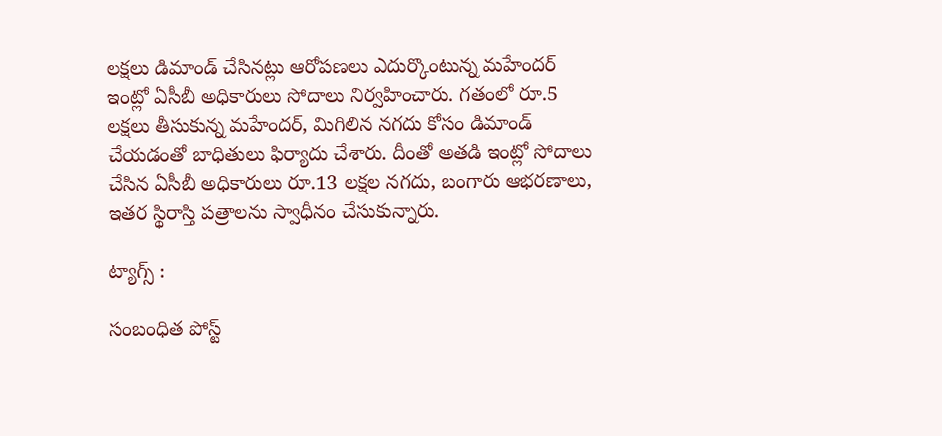లక్షలు డిమాండ్ చేసినట్లు ఆరోపణలు ఎదుర్కొంటున్న మహేందర్ ఇంట్లో ఏసీబీ అధికారులు సోదాలు నిర్వహించారు. గతంలో రూ.5 లక్షలు తీసుకున్న మహేందర్, మిగిలిన నగదు కోసం డిమాండ్ చేయడంతో బాధితులు ఫిర్యాదు చేశారు. దీంతో అతడి ఇంట్లో సోదాలు చేసిన ఏసీబీ అధికారులు రూ.13 లక్షల నగదు, బంగారు ఆభరణాలు, ఇతర స్థిరాస్తి పత్రాలను స్వాధీనం చేసుకున్నారు.

ట్యాగ్స్ :

సంబంధిత పోస్ట్